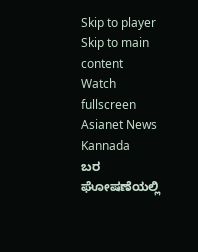Skip to player
Skip to main content
Watch fullscreen
Asianet News Kannada
ಬರ ಘೋಷಣೆಯಲ್ಲಿ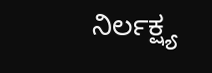ನಿರ್ಲಕ್ಷ್ಯ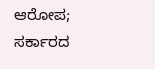ಆರೋಪ; ಸರ್ಕಾರದ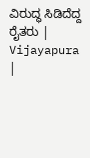ವಿರುದ್ಧ ಸಿಡಿದೆದ್ದ ರೈತರು | Vijayapura |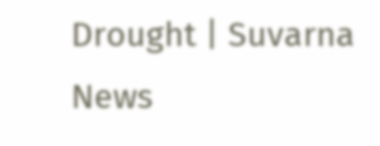Drought | Suvarna News